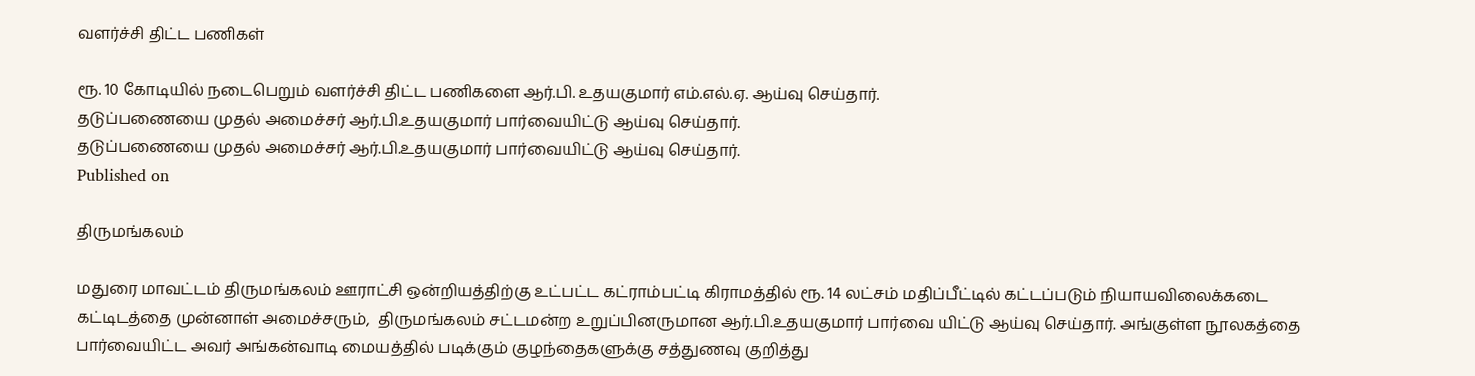வளர்ச்சி திட்ட பணிகள்

ரூ. 10 கோடியில் நடைபெறும் வளர்ச்சி திட்ட பணிகளை ஆர்.பி. உதயகுமார் எம்.எல்.ஏ. ஆய்வு செய்தார்.
தடுப்பணையை முதல் அமைச்சர் ஆர்.பி.உதயகுமார் பார்வையிட்டு ஆய்வு செய்தார்.
தடுப்பணையை முதல் அமைச்சர் ஆர்.பி.உதயகுமார் பார்வையிட்டு ஆய்வு செய்தார்.
Published on

திருமங்கலம்

மதுரை மாவட்டம் திருமங்கலம் ஊராட்சி ஒன்றியத்திற்கு உட்பட்ட கட்ராம்பட்டி கிராமத்தில் ரூ. 14 லட்சம் மதிப்பீட்டில் கட்டப்படும் நியாயவிலைக்கடை கட்டிடத்தை முன்னாள் அமைச்சரும்,  திருமங்கலம் சட்டமன்ற உறுப்பினருமான ஆர்.பி.உதயகுமார் பார்வை யிட்டு ஆய்வு செய்தார். அங்குள்ள நூலகத்தை பார்வையிட்ட அவர் அங்கன்வாடி மையத்தில் படிக்கும் குழந்தைகளுக்கு சத்துணவு குறித்து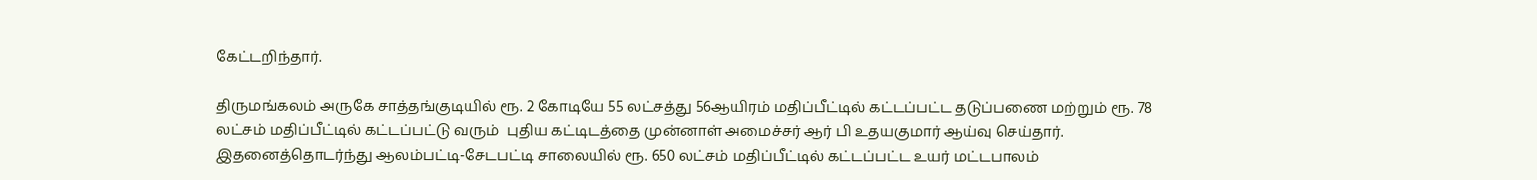கேட்டறிந்தார்.

திருமங்கலம் அருகே சாத்தங்குடியில் ரூ. 2 கோடியே 55 லட்சத்து 56ஆயிரம் மதிப்பீட்டில் கட்டப்பட்ட தடுப்பணை மற்றும் ரூ. 78 லட்சம் மதிப்பீட்டில் கட்டப்பட்டு வரும்  புதிய கட்டிடத்தை முன்னாள் அமைச்சர் ஆர் பி உதயகுமார் ஆய்வு செய்தார். இதனைத்தொடர்ந்து ஆலம்பட்டி-சேடபட்டி சாலையில் ரூ. 650 லட்சம் மதிப்பீட்டில் கட்டப்பட்ட உயர் மட்டபாலம்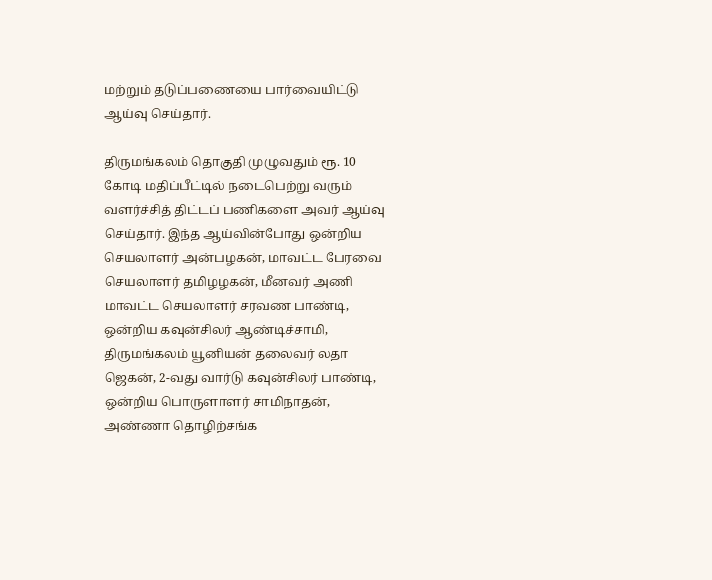மற்றும் தடுப்பணையை பார்வையிட்டு ஆய்வு செய்தார்.

திருமங்கலம் தொகுதி முழுவதும் ரூ. 10 கோடி மதிப்பீட்டில் நடைபெற்று வரும் வளர்ச்சித் திட்டப் பணிகளை அவர் ஆய்வு  செய்தார். இந்த ஆய்வின்போது ஒன்றிய செயலாளர் அன்பழகன், மாவட்ட பேரவை செயலாளர் தமிழழகன், மீனவர் அணி மாவட்ட செயலாளர் சரவண பாண்டி, ஒன்றிய கவுன்சிலர் ஆண்டிச்சாமி, திருமங்கலம் யூனியன் தலைவர் லதா ஜெகன், 2-வது வார்டு கவுன்சிலர் பாண்டி, ஒன்றிய பொருளாளர் சாமிநாதன், அண்ணா தொழிற்சங்க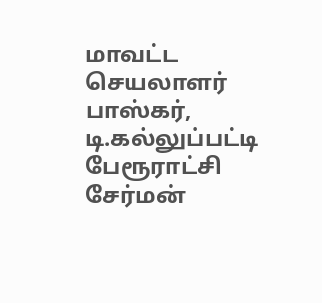மாவட்ட செயலாளர் பாஸ்கர், டி.கல்லுப்பட்டி பேரூராட்சி சேர்மன்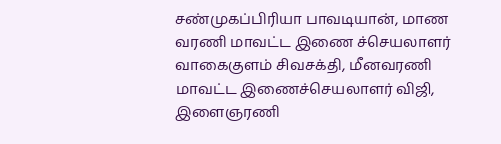சண்முகப்பிரியா பாவடியான், மாண வரணி மாவட்ட இணை ச்செயலாளர் வாகைகுளம் சிவசக்தி, மீனவரணி மாவட்ட இணைச்செயலாளர் விஜி, இளைஞரணி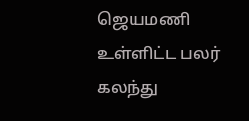ஜெயமணி உள்ளிட்ட பலர் கலந்து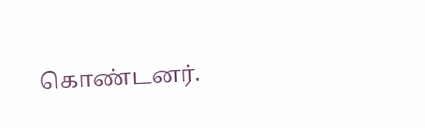கொண்டனர்.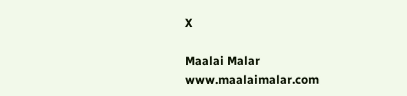X

Maalai Malar
www.maalaimalar.com